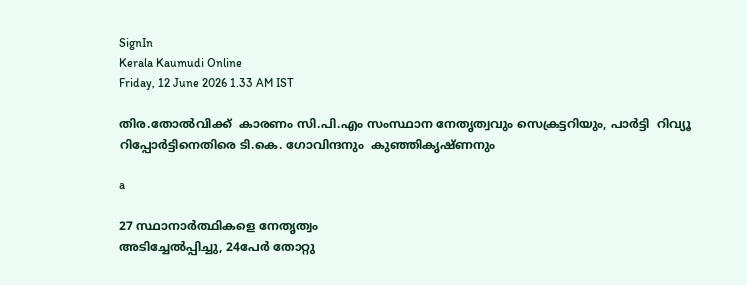SignIn
Kerala Kaumudi Online
Friday, 12 June 2026 1.33 AM IST

തിര.തോൽവിക്ക്  കാരണം സി.പി.എം സംസ്ഥാന നേതൃത്വവും സെക്രട്ടറിയും, പാർട്ടി  റിവ്യൂ  റിപ്പോർട്ടിനെതിരെ ടി.കെ. ഗോവിന്ദനും  കുഞ്ഞികൃഷ്ണനും

a

27 സ്ഥാനാർത്ഥികളെ നേതൃത്വം
അടിച്ചേൽപ്പിച്ചു, 24പേർ തോറ്റു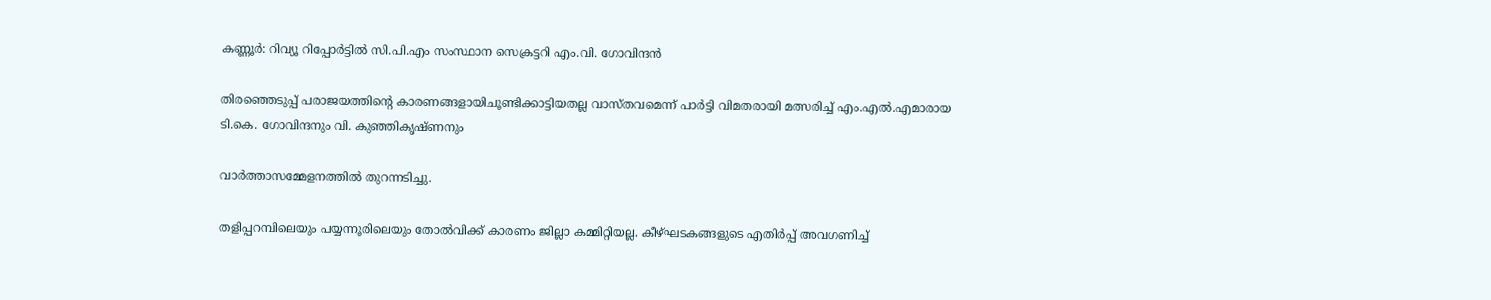കണ്ണൂർ: റിവ്യൂ റിപ്പോർട്ടിൽ സി.പി.എം സംസ്ഥാന സെക്രട്ടറി എം.വി. ഗോവിന്ദൻ

തിരഞ്ഞെടുപ്പ് പരാജയത്തിന്റെ കാരണങ്ങളായിചൂണ്ടിക്കാട്ടിയതല്ല വാസ്തവമെന്ന് പാർട്ടി വിമതരായി മത്സരിച്ച് എം.എൽ.എമാരായ ടി.കെ. ഗോവിന്ദനും വി. കുഞ്ഞികൃഷ്ണനും

വാർത്താസമ്മേളനത്തിൽ തുറന്നടിച്ചു.

തളിപ്പറമ്പിലെയും പയ്യന്നൂരിലെയും തോൽവിക്ക് കാരണം ജില്ലാ കമ്മിറ്റിയല്ല. കീഴ്ഘടകങ്ങളുടെ എതിർപ്പ് അവഗണിച്ച്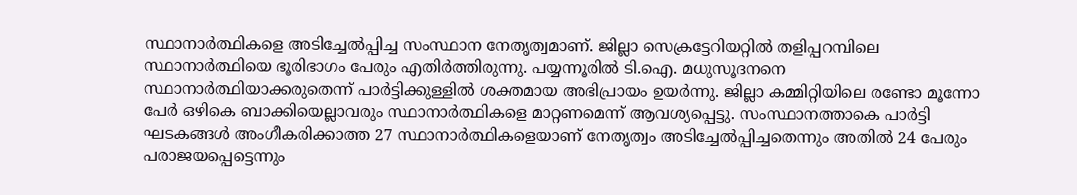സ്ഥാനാർത്ഥികളെ അടിച്ചേൽപ്പിച്ച സംസ്ഥാന നേതൃത്വമാണ്. ജില്ലാ സെക്രട്ടേറിയറ്റിൽ തളിപ്പറമ്പിലെ സ്ഥാനാർത്ഥിയെ ഭൂരിഭാഗം പേരും എതിർത്തിരുന്നു. പയ്യന്നൂരിൽ ടി.ഐ. മധുസൂദനനെ സ്ഥാനാർത്ഥിയാക്കരുതെന്ന് പാർട്ടിക്കുള്ളിൽ ശക്തമായ അഭിപ്രായം ഉയർന്നു. ജില്ലാ കമ്മിറ്റിയിലെ രണ്ടോ മൂന്നോ പേർ ഒഴികെ ബാക്കിയെല്ലാവരും സ്ഥാനാർത്ഥികളെ മാറ്റണമെന്ന് ആവശ്യപ്പെട്ടു. സംസ്ഥാനത്താകെ പാർട്ടി ഘടകങ്ങൾ അംഗീകരിക്കാത്ത 27 സ്ഥാനാർത്ഥികളെയാണ് നേതൃത്വം അടിച്ചേൽപ്പിച്ചതെന്നും അതിൽ 24 പേരും പരാജയപ്പെട്ടെന്നും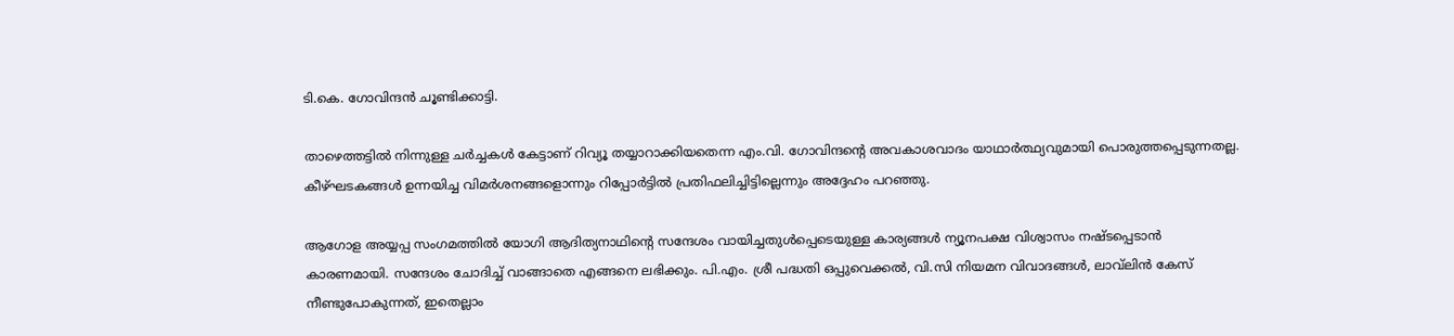ടി.കെ. ഗോവിന്ദൻ ചൂണ്ടിക്കാട്ടി.

താഴെത്തട്ടിൽ നിന്നുള്ള ചർച്ചകൾ കേട്ടാണ് റിവ്യൂ തയ്യാറാക്കിയതെന്ന എം.വി. ഗോവിന്ദന്റെ അവകാശവാദം യാഥാർത്ഥ്യവുമായി പൊരുത്തപ്പെടുന്നതല്ല. കീഴ്ഘടകങ്ങൾ ഉന്നയിച്ച വിമർശനങ്ങളൊന്നും റിപ്പോർട്ടിൽ പ്രതിഫലിച്ചിട്ടില്ലെന്നും അദ്ദേഹം പറഞ്ഞു.

ആഗോള അയ്യപ്പ സംഗമത്തിൽ യോഗി ആദിത്യനാഥിന്റെ സന്ദേശം വായിച്ചതുൾപ്പെടെയുള്ള കാര്യങ്ങൾ ന്യൂനപക്ഷ വിശ്വാസം നഷ്ടപ്പെടാൻ കാരണമായി. സന്ദേശം ചോദിച്ച് വാങ്ങാതെ എങ്ങനെ ലഭിക്കും. പി.എം. ശ്രീ പദ്ധതി ഒപ്പുവെക്കൽ, വി.സി നിയമന വിവാദങ്ങൾ, ലാവ്‌ലിൻ കേസ് നീണ്ടുപോകുന്നത്, ഇതെല്ലാം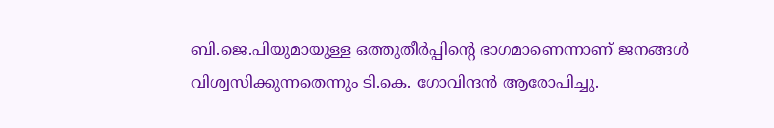ബി.ജെ.പിയുമായുള്ള ഒത്തുതീർപ്പിന്റെ ഭാഗമാണെന്നാണ് ജനങ്ങൾ വിശ്വസിക്കുന്നതെന്നും ടി.കെ. ഗോവിന്ദൻ ആരോപിച്ചു.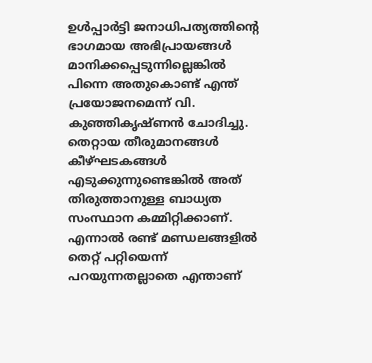ഉൾപ്പാർട്ടി ജനാധിപത്യത്തിന്റെ ഭാഗമായ അഭിപ്രായങ്ങൾ മാനിക്കപ്പെടുന്നില്ലെങ്കിൽ പിന്നെ അതുകൊണ്ട് എന്ത് പ്രയോജനമെന്ന് വി. കുഞ്ഞികൃഷ്ണൻ ചോദിച്ചു. തെറ്റായ തീരുമാനങ്ങൾ കീഴ്ഘടകങ്ങൾ എടുക്കുന്നുണ്ടെങ്കിൽ അത് തിരുത്താനുള്ള ബാധ്യത സംസ്ഥാന കമ്മിറ്റിക്കാണ്. എന്നാൽ രണ്ട് മണ്ഡലങ്ങളിൽ തെറ്റ് പറ്റിയെന്ന് പറയുന്നതല്ലാതെ എന്താണ്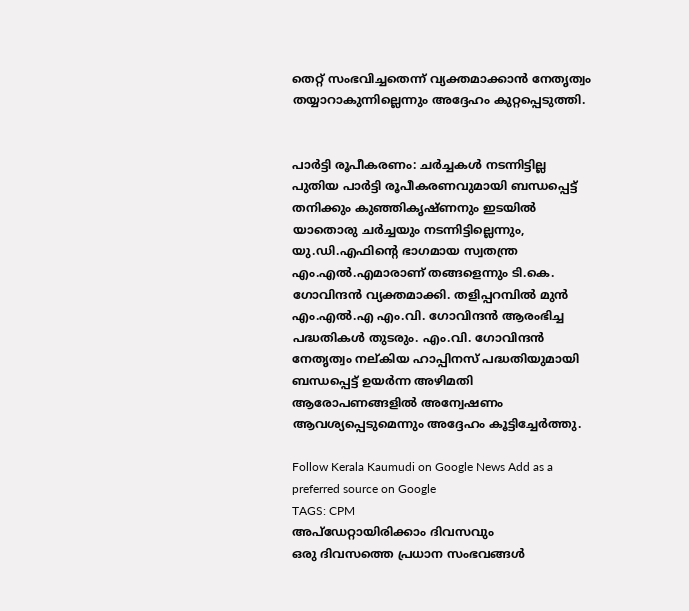തെറ്റ് സംഭവിച്ചതെന്ന് വ്യക്തമാക്കാൻ നേതൃത്വം തയ്യാറാകുന്നില്ലെന്നും അദ്ദേഹം കുറ്റപ്പെടുത്തി.


പാർട്ടി രൂപീകരണം: ചർച്ചകൾ നടന്നിട്ടില്ല
പുതിയ പാർട്ടി രൂപീകരണവുമായി ബന്ധപ്പെട്ട് തനിക്കും കുഞ്ഞികൃഷ്ണനും ഇടയിൽ യാതൊരു ചർച്ചയും നടന്നിട്ടില്ലെന്നും, യു.ഡി.എഫിന്റെ ഭാഗമായ സ്വതന്ത്ര എം.എൽ.എമാരാണ് തങ്ങളെന്നും ടി.കെ. ഗോവിന്ദൻ വ്യക്തമാക്കി. തളിപ്പറമ്പിൽ മുൻ എം.എൽ.എ എം.വി. ഗോവിന്ദൻ ആരംഭിച്ച പദ്ധതികൾ തുടരും. എം.വി. ഗോവിന്ദൻ നേതൃത്വം നല്കിയ ഹാപ്പിനസ് പദ്ധതിയുമായി ബന്ധപ്പെട്ട് ഉയർന്ന അഴിമതി ആരോപണങ്ങളിൽ അന്വേഷണം ആവശ്യപ്പെടുമെന്നും അദ്ദേഹം കൂട്ടിച്ചേർത്തു.

Follow Kerala Kaumudi on Google News Add as a preferred source on Google
TAGS: CPM
അപ്ഡേറ്റായിരിക്കാം ദിവസവും
ഒരു ദിവസത്തെ പ്രധാന സംഭവങ്ങൾ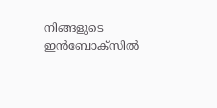നിങ്ങളുടെ ഇൻബോക്സിൽ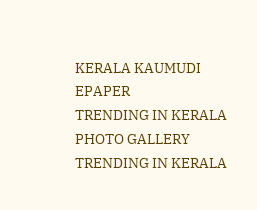KERALA KAUMUDI EPAPER
TRENDING IN KERALA
PHOTO GALLERY
TRENDING IN KERALA